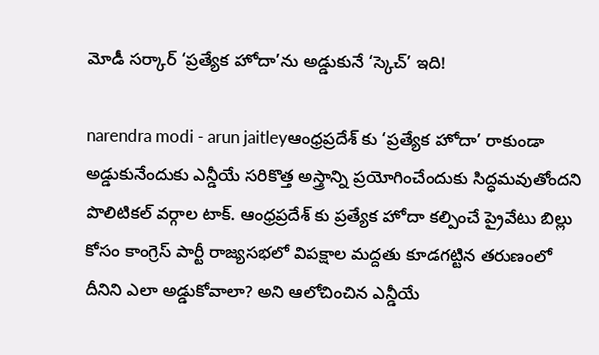మోడీ సర్కార్ ‘ప్రత్యేక హోదా’ను అడ్డుకునే ‘స్కెచ్’ ఇది!

narendra modi - arun jaitleyఆంధ్రప్రదేశ్ కు ‘ప్రత్యేక హోదా’ రాకుండా అడ్డుకునేందుకు ఎన్డీయే సరికొత్త అస్త్రాన్ని ప్రయోగించేందుకు సిద్ధమవుతోందని పొలిటికల్ వర్గాల టాక్. ఆంధ్రప్రదేశ్ కు ప్రత్యేక హోదా కల్పించే ప్రైవేటు బిల్లు కోసం కాంగ్రెస్ పార్టీ రాజ్యసభలో విపక్షాల మద్దతు కూడగట్టిన తరుణంలో దీనిని ఎలా అడ్డుకోవాలా? అని ఆలోచించిన ఎన్డీయే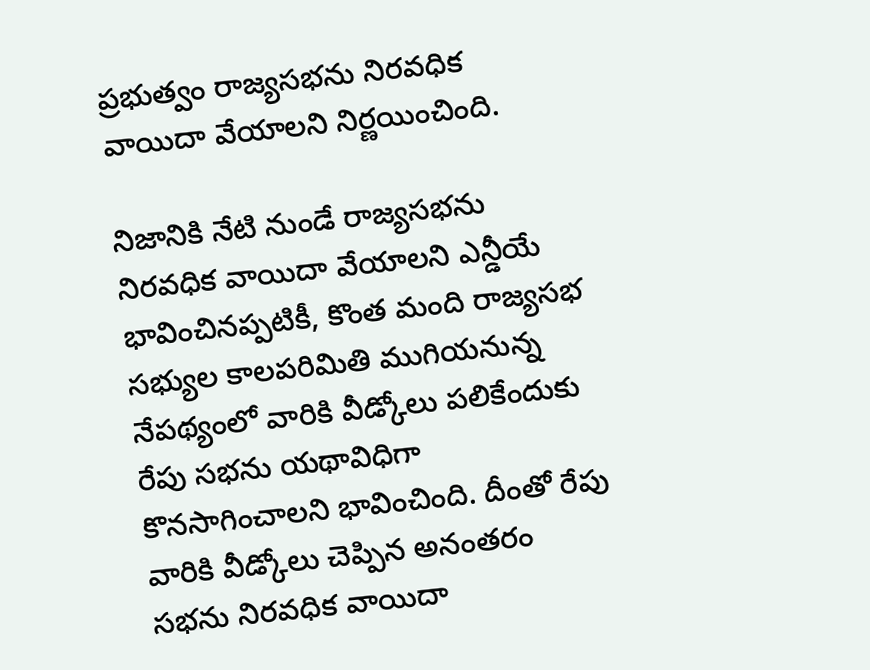ప్రభుత్వం రాజ్యసభను నిరవధిక వాయిదా వేయాలని నిర్ణయించింది.

నిజానికి నేటి నుండే రాజ్యసభను నిరవధిక వాయిదా వేయాలని ఎన్డీయే భావించినప్పటికీ, కొంత మంది రాజ్యసభ సభ్యుల కాలపరిమితి ముగియనున్న నేపథ్యంలో వారికి వీడ్కోలు పలికేందుకు రేపు సభను యథావిధిగా కొనసాగించాలని భావించింది. దీంతో రేపు వారికి వీడ్కోలు చెప్పిన అనంతరం సభను నిరవధిక వాయిదా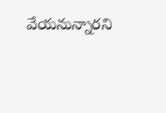వేయనున్నారని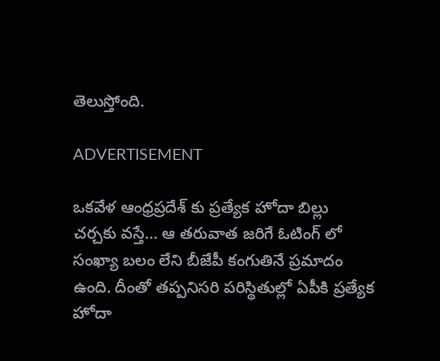తెలుస్తోంది.

ADVERTISEMENT

ఒకవేళ ఆంధ్రప్రదేశ్ కు ప్రత్యేక హోదా బిల్లు చర్చకు వస్తే… ఆ తరువాత జరిగే ఓటింగ్ లో సంఖ్యా బలం లేని బీజేపీ కంగుతినే ప్రమాదం ఉంది. దీంతో తప్పనిసరి పరిస్థితుల్లో ఏపీకి ప్రత్యేక హోదా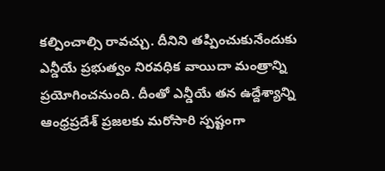కల్పించాల్సి రావచ్చు. దీనిని తప్పించుకునేందుకు ఎన్డీయే ప్రభుత్వం నిరవధిక వాయిదా మంత్రాన్ని ప్రయోగించనుంది. దీంతో ఎన్డీయే తన ఉద్దేశ్యాన్ని ఆంధ్రప్రదేశ్ ప్రజలకు మరోసారి స్పష్టంగా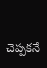చెప్పకనే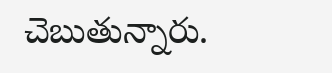చెబుతున్నారు.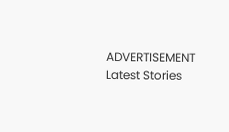ADVERTISEMENT
Latest Stories